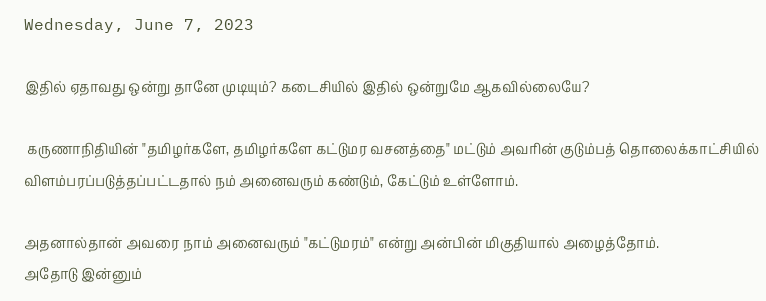Wednesday, June 7, 2023

இதில் ஏதாவது ஒன்று தானே முடியும்? கடைசியில் இதில் ஒன்றுமே ஆகவில்லையே?

 கருணாநிதியின் "தமிழர்களே, தமிழர்களே கட்டுமர வசனத்தை" மட்டும் அவரின் குடும்பத் தொலைக்காட்சியில் விளம்பரப்படுத்தப்பட்டதால் நம் அனைவரும் கண்டும், கேட்டும் உள்ளோம்.

அதனால்தான் அவரை நாம் அனைவரும் "கட்டுமரம்" என்று அன்பின் மிகுதியால் அழைத்தோம்.
அதோடு இன்னும்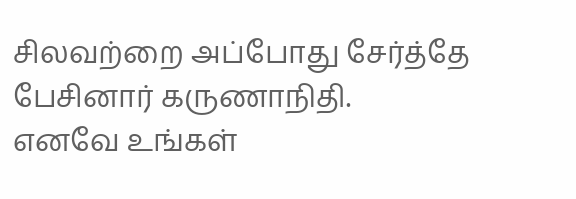சிலவற்றை அப்போது சேர்த்தே பேசினார் கருணாநிதி.
எனவே உங்கள்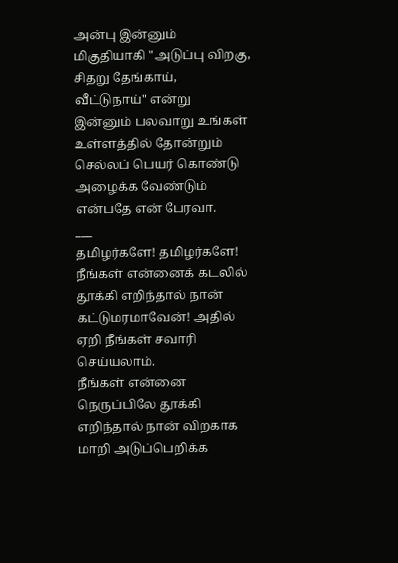அன்பு இன்னும் மிகுதியாகி "அடுப்பு விறகு, சிதறு தேங்காய், வீட்டுநாய்" என்று இன்னும் பலவாறு உங்கள் உள்ளத்தில் தோன்றும் செல்லப் பெயர் கொண்டு அழைக்க வேண்டும் என்பதே என் பேரவா.
___
தமிழர்களே! தமிழர்களே!
நீங்கள் என்னைக் கடலில் தூக்கி எறிந்தால் நான் கட்டுமரமாவேன்! அதில் ஏறி நீங்கள் சவாரி செய்யலாம்.
நீங்கள் என்னை நெருப்பிலே தூக்கி எறிந்தால் நான் விறகாக மாறி அடுப்பெறிக்க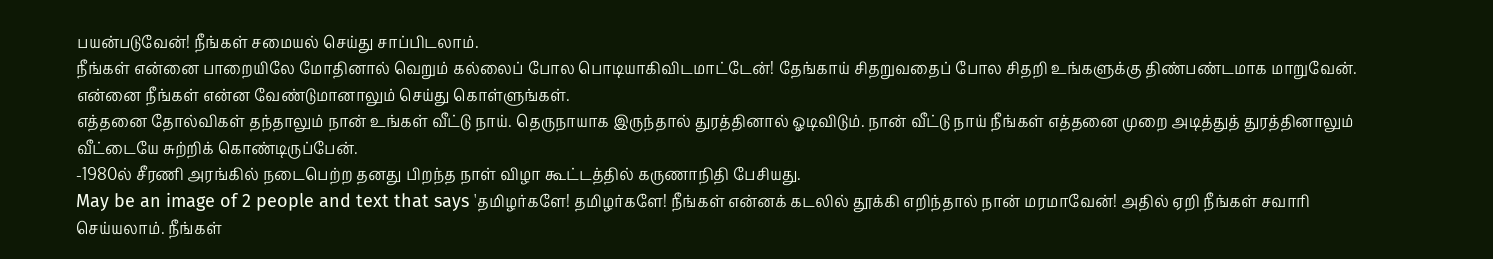பயன்படுவேன்! நீங்கள் சமையல் செய்து சாப்பிடலாம்.
நீங்கள் என்னை பாறையிலே மோதினால் வெறும் கல்லைப் போல பொடியாகிவிடமாட்டேன்! தேங்காய் சிதறுவதைப் போல சிதறி உங்களுக்கு திண்பண்டமாக மாறுவேன்.
என்னை நீங்கள் என்ன வேண்டுமானாலும் செய்து கொள்ளுங்கள்.
எத்தனை தோல்விகள் தந்தாலும் நான் உங்கள் வீட்டு நாய். தெருநாயாக இருந்தால் துரத்தினால் ஓடிவிடும். நான் வீட்டு நாய் நீங்கள் எத்தனை முறை அடித்துத் துரத்தினாலும் வீட்டையே சுற்றிக் கொண்டிருப்பேன்.
-1980ல் சீரணி அரங்கில் நடைபெற்ற தனது பிறந்த நாள் விழா கூட்டத்தில் கருணாநிதி பேசியது.
May be an image of 2 people and text that says 'தமிழர்களே! தமிழர்களே! நீங்கள் என்னக் கடலில் தூக்கி எறிந்தால் நான் மரமாவேன்! அதில் ஏறி நீங்கள் சவாரி செய்யலாம். நீங்கள்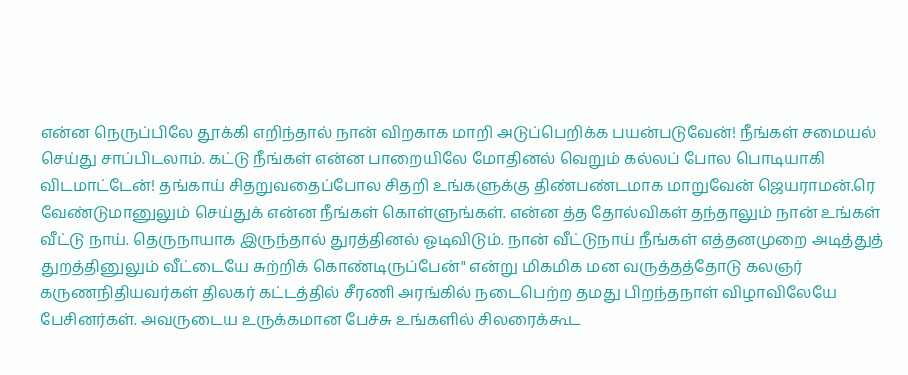என்ன நெருப்பிலே தூக்கி எறிந்தால் நான் விறகாக மாறி அடுப்பெறிக்க பயன்படுவேன்! நீங்கள் சமையல் செய்து சாப்பிடலாம். கட்டு நீங்கள் என்ன பாறையிலே மோதினல் வெறும் கல்லப் போல பொடியாகி விடமாட்டேன்! தங்காய் சிதறுவதைப்போல சிதறி உங்களுக்கு திண்பண்டமாக மாறுவேன் ஜெயராமன்.ரெ வேண்டுமானுலும் செய்துக் என்ன நீங்கள் கொள்ளுங்கள். என்ன த்த தோல்விகள் தந்தாலும் நான் உங்கள் வீட்டு நாய். தெருநாயாக இருந்தால் துரத்தினல் ஓடிவிடும். நான் வீட்டுநாய் நீங்கள் எத்தனமுறை அடித்துத் துறத்தினுலும் வீட்டையே சுற்றிக் கொண்டிருப்பேன்" என்று மிகமிக மன வருத்தத்தோடு கலஞர் கருணநிதியவர்கள் திலகர் கட்டத்தில் சீரணி அரங்கில் நடைபெற்ற தமது பிறந்தநாள் விழாவிலேயே பேசினர்கள். அவருடைய உருக்கமான பேச்சு உங்களில் சிலரைக்கூட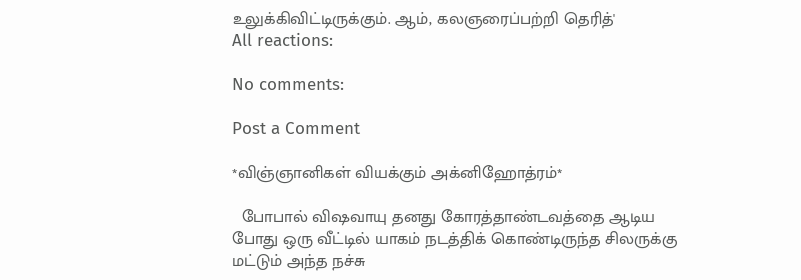உலுக்கிவிட்டிருக்கும். ஆம், கலஞரைப்பற்றி தெரித்'
All reactions:

No comments:

Post a Comment

*விஞ்ஞானிகள் வியக்கும் அக்னிஹோத்ரம்*

  போபால் விஷவாயு தனது கோரத்தாண்டவத்தை ஆடிய போது ஒரு வீட்டில் யாகம் நடத்திக் கொண்டிருந்த சிலருக்கு மட்டும் அந்த நச்சு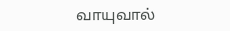வாயுவால்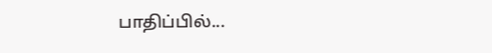பாதிப்பில்...